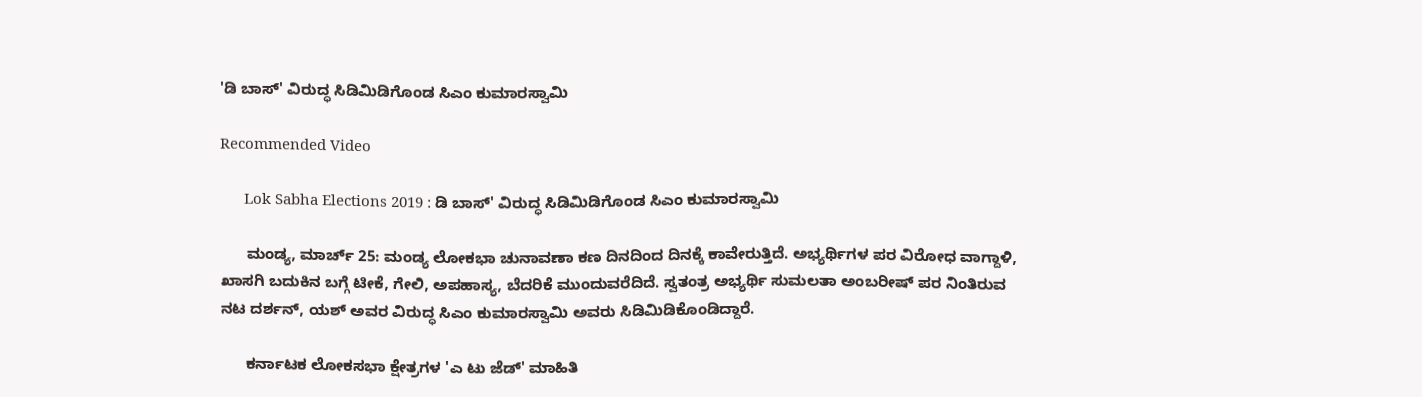'ಡಿ ಬಾಸ್' ವಿರುದ್ಧ ಸಿಡಿಮಿಡಿಗೊಂಡ ಸಿಎಂ ಕುಮಾರಸ್ವಾಮಿ

Recommended Video

      Lok Sabha Elections 2019 : ಡಿ ಬಾಸ್' ವಿರುದ್ಧ ಸಿಡಿಮಿಡಿಗೊಂಡ ಸಿಎಂ ಕುಮಾರಸ್ವಾಮಿ

      ಮಂಡ್ಯ, ಮಾರ್ಚ್ 25: ಮಂಡ್ಯ ಲೋಕಭಾ ಚುನಾವಣಾ ಕಣ ದಿನದಿಂದ ದಿನಕ್ಕೆ ಕಾವೇರುತ್ತಿದೆ. ಅಭ್ಯರ್ಥಿಗಳ ಪರ ವಿರೋಧ ವಾಗ್ದಾಳಿ, ಖಾಸಗಿ ಬದುಕಿನ ಬಗ್ಗೆ ಟೀಕೆ, ಗೇಲಿ, ಅಪಹಾಸ್ಯ, ಬೆದರಿಕೆ ಮುಂದುವರೆದಿದೆ. ಸ್ವತಂತ್ರ ಅಭ್ಯರ್ಥಿ ಸುಮಲತಾ ಅಂಬರೀಷ್ ಪರ ನಿಂತಿರುವ ನಟ ದರ್ಶನ್, ಯಶ್ ಅವರ ವಿರುದ್ಧ ಸಿಎಂ ಕುಮಾರಸ್ವಾಮಿ ಅವರು ಸಿಡಿಮಿಡಿಕೊಂಡಿದ್ದಾರೆ.

      ಕರ್ನಾಟಕ ಲೋಕಸಭಾ ಕ್ಷೇತ್ರಗಳ 'ಎ ಟು ಜೆಡ್' ಮಾಹಿತಿ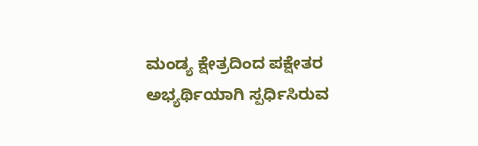ಮಂಡ್ಯ ಕ್ಷೇತ್ರದಿಂದ ಪಕ್ಷೇತರ ಅಭ್ಯರ್ಥಿಯಾಗಿ ಸ್ಪರ್ಧಿಸಿರುವ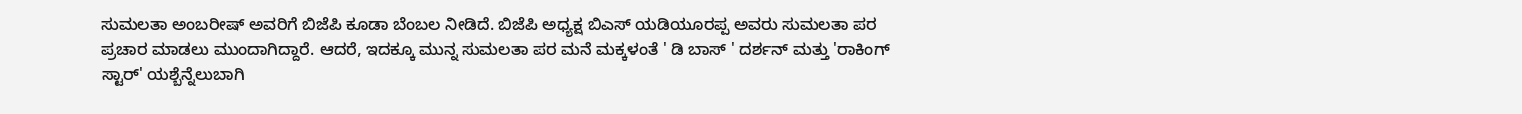ಸುಮಲತಾ ಅಂಬರೀಷ್ ಅವರಿಗೆ ಬಿಜೆಪಿ ಕೂಡಾ ಬೆಂಬಲ ನೀಡಿದೆ. ಬಿಜೆಪಿ ಅಧ್ಯಕ್ಷ ಬಿಎಸ್ ಯಡಿಯೂರಪ್ಪ ಅವರು ಸುಮಲತಾ ಪರ ಪ್ರಚಾರ ಮಾಡಲು ಮುಂದಾಗಿದ್ದಾರೆ. ಆದರೆ, ಇದಕ್ಕೂ ಮುನ್ನ ಸುಮಲತಾ ಪರ ಮನೆ ಮಕ್ಕಳಂತೆ ' ಡಿ ಬಾಸ್ ' ದರ್ಶನ್ ಮತ್ತು 'ರಾಕಿಂಗ್ ಸ್ಟಾರ್' ಯಶ್ಬೆನ್ನೆಲುಬಾಗಿ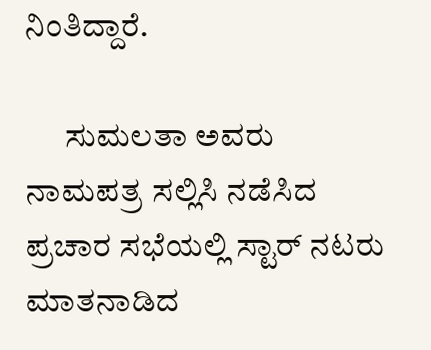ನಿಂತಿದ್ದಾರೆ.

      ಸುಮಲತಾ ಅವರು ನಾಮಪತ್ರ ಸಲ್ಲಿಸಿ ನಡೆಸಿದ ಪ್ರಚಾರ ಸಭೆಯಲ್ಲಿ ಸ್ಟಾರ್ ನಟರು ಮಾತನಾಡಿದ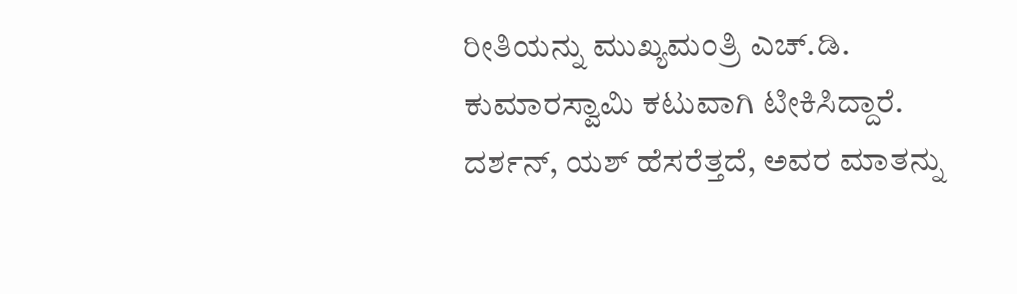ರೀತಿಯನ್ನು ಮುಖ್ಯಮಂತ್ರಿ ಎಚ್.ಡಿ. ಕುಮಾರಸ್ವಾಮಿ ಕಟುವಾಗಿ ಟೀಕಿಸಿದ್ದಾರೆ. ದರ್ಶನ್, ಯಶ್ ಹೆಸರೆತ್ತದೆ, ಅವರ ಮಾತನ್ನು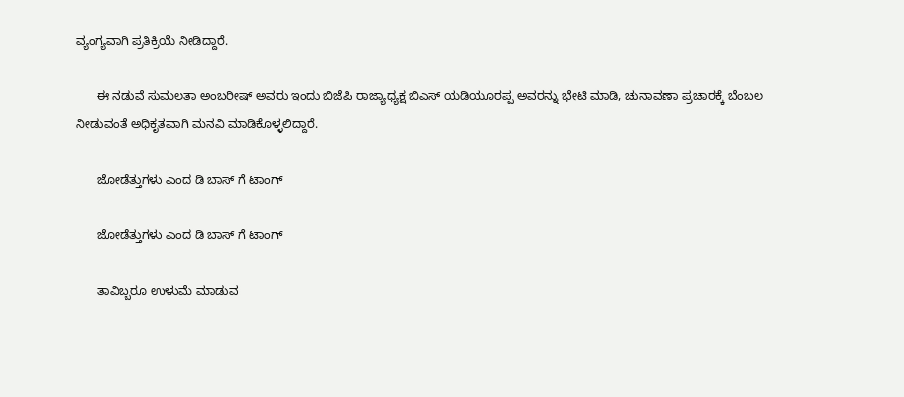ವ್ಯಂಗ್ಯವಾಗಿ ಪ್ರತಿಕ್ರಿಯೆ ನೀಡಿದ್ದಾರೆ.

      ಈ ನಡುವೆ ಸುಮಲತಾ ಅಂಬರೀಷ್ ಅವರು ಇಂದು ಬಿಜೆಪಿ ರಾಜ್ಯಾಧ್ಯಕ್ಷ ಬಿಎಸ್ ಯಡಿಯೂರಪ್ಪ ಅವರನ್ನು ಭೇಟಿ ಮಾಡಿ, ಚುನಾವಣಾ ಪ್ರಚಾರಕ್ಕೆ ಬೆಂಬಲ ನೀಡುವಂತೆ ಅಧಿಕೃತವಾಗಿ ಮನವಿ ಮಾಡಿಕೊಳ್ಳಲಿದ್ದಾರೆ.

      ಜೋಡೆತ್ತುಗಳು ಎಂದ ಡಿ ಬಾಸ್ ಗೆ ಟಾಂಗ್

      ಜೋಡೆತ್ತುಗಳು ಎಂದ ಡಿ ಬಾಸ್ ಗೆ ಟಾಂಗ್

      ತಾವಿಬ್ಬರೂ ಉಳುಮೆ ಮಾಡುವ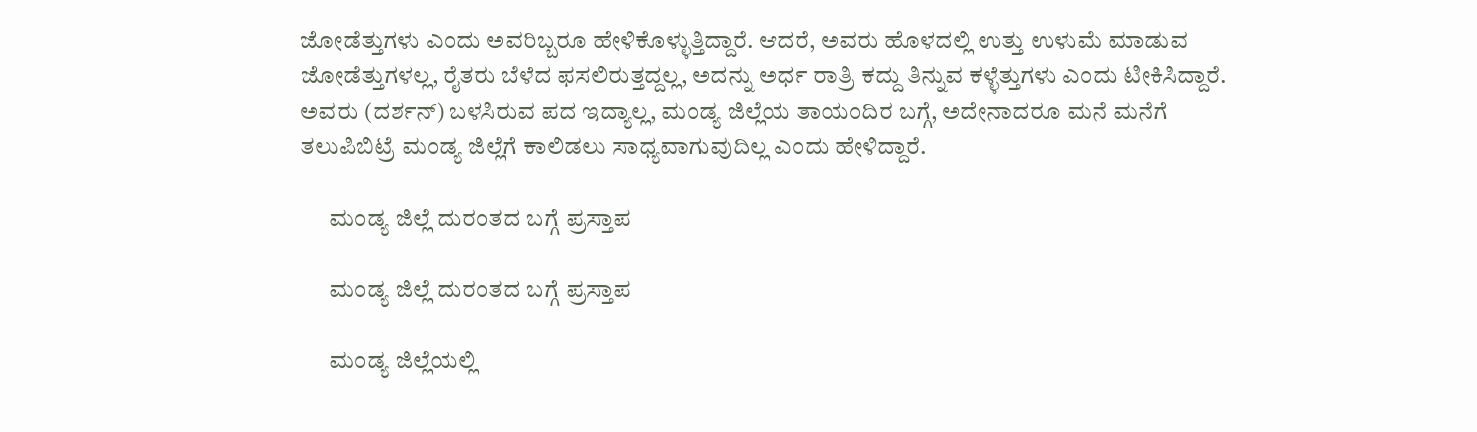ಜೋಡೆತ್ತುಗಳು ಎಂದು ಅವರಿಬ್ಬರೂ ಹೇಳಿಕೊಳ್ಳುತ್ತಿದ್ದಾರೆ. ಆದರೆ, ಅವರು ಹೊಳದಲ್ಲಿ ಉತ್ತು ಉಳುಮೆ ಮಾಡುವ ಜೋಡೆತ್ತುಗಳಲ್ಲ, ರೈತರು ಬೆಳೆದ ಫಸಲಿರುತ್ತದ್ದಲ್ಲ, ಅದನ್ನು ಅರ್ಧ ರಾತ್ರಿ ಕದ್ದು ತಿನ್ನುವ ಕಳ್ಳೆತ್ತುಗಳು ಎಂದು ಟೀಕಿಸಿದ್ದಾರೆ. ಅವರು (ದರ್ಶನ್) ಬಳಸಿರುವ ಪದ ಇದ್ಯಾಲ್ಲ, ಮಂಡ್ಯ ಜಿಲ್ಲೆಯ ತಾಯಂದಿರ ಬಗ್ಗೆ, ಅದೇನಾದರೂ ಮನೆ ಮನೆಗೆ ತಲುಪಿಬಿಟ್ರೆ ಮಂಡ್ಯ ಜಿಲ್ಲೆಗೆ ಕಾಲಿಡಲು ಸಾಧ್ಯವಾಗುವುದಿಲ್ಲ ಎಂದು ಹೇಳಿದ್ದಾರೆ.

      ಮಂಡ್ಯ ಜಿಲ್ಲೆ ದುರಂತದ ಬಗ್ಗೆ ಪ್ರಸ್ತಾಪ

      ಮಂಡ್ಯ ಜಿಲ್ಲೆ ದುರಂತದ ಬಗ್ಗೆ ಪ್ರಸ್ತಾಪ

      ಮಂಡ್ಯ ಜಿಲ್ಲೆಯಲ್ಲಿ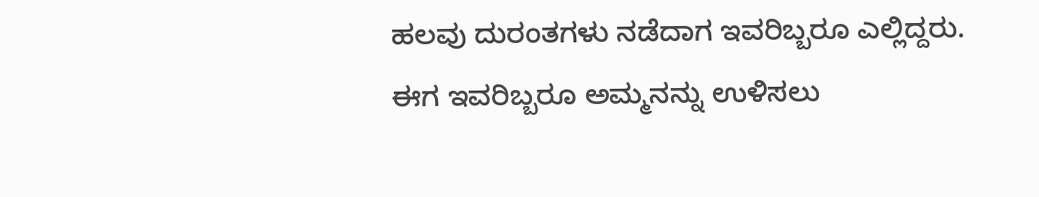ಹಲವು ದುರಂತಗಳು ನಡೆದಾಗ ಇವರಿಬ್ಬರೂ ಎಲ್ಲಿದ್ದರು. ಈಗ ಇವರಿಬ್ಬರೂ ಅಮ್ಮನನ್ನು ಉಳಿಸಲು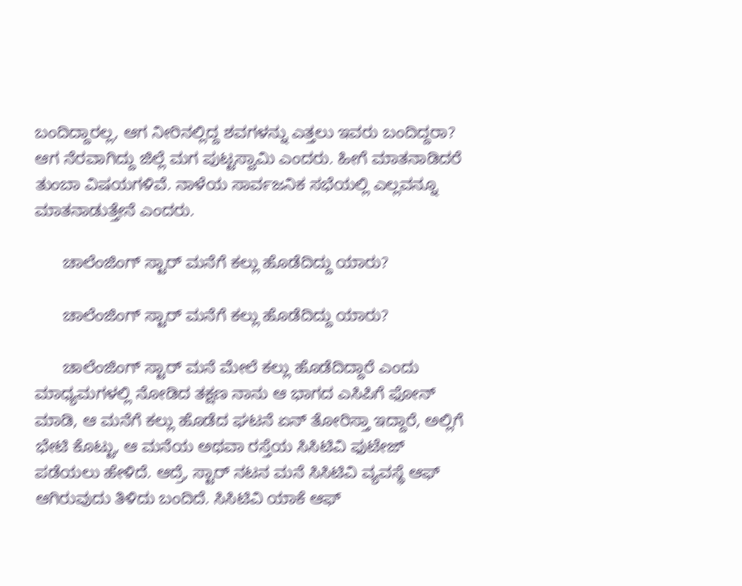ಬಂದಿದ್ದಾರಲ್ಲ, ಆಗ ನೀರಿನಲ್ಲಿದ್ದ ಶವಗಳನ್ನು ಎತ್ತಲು ಇವರು ಬಂದಿದ್ದರಾ? ಆಗ ನೆರವಾಗಿದ್ದು ಜಿಲ್ಲೆ ಮಗ ಪುಟ್ಟಸ್ವಾಮಿ ಎಂದರು. ಹೀಗೆ ಮಾತನಾಡಿದರೆ ತುಂಬಾ ವಿಷಯಗಳಿವೆ. ನಾಳೆಯ ಸಾರ್ವಜನಿಕ ಸಭೆಯಲ್ಲಿ ಎಲ್ಲವನ್ನೂ ಮಾತನಾಡುತ್ತೇನೆ ಎಂದರು.

      ಚಾಲೆಂಜಿಂಗ್ ಸ್ಟಾರ್ ಮನೆಗೆ ಕಲ್ಲು ಹೊಡೆದಿದ್ದು ಯಾರು?

      ಚಾಲೆಂಜಿಂಗ್ ಸ್ಟಾರ್ ಮನೆಗೆ ಕಲ್ಲು ಹೊಡೆದಿದ್ದು ಯಾರು?

      ಚಾಲೆಂಜಿಂಗ್ ಸ್ಟಾರ್ ಮನೆ ಮೇಲೆ ಕಲ್ಲು ಹೊಡೆದಿದ್ದಾರೆ ಎಂದು ಮಾಧ್ಯಮಗಳಲ್ಲಿ ನೋಡಿದ ತಕ್ಷಣ ನಾನು ಆ ಭಾಗದ ಎಸಿಪಿಗೆ ಫೋನ್ ಮಾಡಿ, ಆ ಮನೆಗೆ ಕಲ್ಲು ಹೊಡೆದ ಘಟನೆ ಏನ್ ತೋರಿಸ್ತಾ ಇದ್ದಾರೆ, ಅಲ್ಲಿಗೆ ಭೇಟಿ ಕೊಟ್ಟು, ಆ ಮನೆಯ ಅಥವಾ ರಸ್ತೆಯ ಸಿಸಿಟಿವಿ ಫುಟೇಜ್ ಪಡೆಯಲು ಹೇಳಿದೆ. ಆದ್ರೆ, ಸ್ಟಾರ್ ನಟನ ಮನೆ ಸಿಸಿಟಿವಿ ವ್ಯವಸ್ಥೆ ಆಫ್ ಆಗಿರುವುದು ತಿಳಿದು ಬಂದಿದೆ. ಸಿಸಿಟಿವಿ ಯಾಕೆ ಆಫ್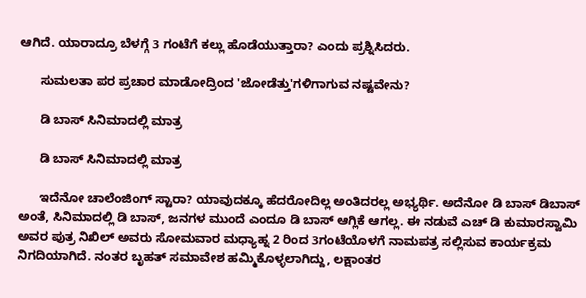ಆಗಿದೆ. ಯಾರಾದ್ರೂ ಬೆಳಗ್ಗೆ 3 ಗಂಟೆಗೆ ಕಲ್ಲು ಹೊಡೆಯುತ್ತಾರಾ? ಎಂದು ಪ್ರಶ್ನಿಸಿದರು.

      ಸುಮಲತಾ ಪರ ಪ್ರಚಾರ ಮಾಡೋದ್ರಿಂದ 'ಜೋಡೆತ್ತು'ಗಳಿಗಾಗುವ ನಷ್ಟವೇನು?

      ಡಿ ಬಾಸ್ ಸಿನಿಮಾದಲ್ಲಿ ಮಾತ್ರ

      ಡಿ ಬಾಸ್ ಸಿನಿಮಾದಲ್ಲಿ ಮಾತ್ರ

      ಇದೆನೋ ಚಾಲೆಂಜಿಂಗ್ ಸ್ಟಾರಾ? ಯಾವುದಕ್ಕೂ ಹೆದರೋದಿಲ್ಲ ಅಂತಿದರಲ್ಲ ಅಭ್ಯರ್ಥಿ. ಅದೆನೋ ಡಿ ಬಾಸ್ ಡಿಬಾಸ್ ಅಂತೆ, ಸಿನಿಮಾದಲ್ಲಿ ಡಿ ಬಾಸ್, ಜನಗಳ ಮುಂದೆ ಎಂದೂ ಡಿ ಬಾಸ್ ಆಗ್ಲಿಕೆ ಆಗಲ್ಲ. ಈ ನಡುವೆ ಎಚ್ ಡಿ ಕುಮಾರಸ್ವಾಮಿ ಅವರ ಪುತ್ರ ನಿಖಿಲ್ ಅವರು ಸೋಮವಾರ ಮಧ್ಯಾಹ್ನ 2 ರಿಂದ 3ಗಂಟೆಯೊಳಗೆ ನಾಮಪತ್ರ ಸಲ್ಲಿಸುವ ಕಾರ್ಯಕ್ರಮ ನಿಗದಿಯಾಗಿದೆ. ನಂತರ ಬೃಹತ್ ಸಮಾವೇಶ ಹಮ್ಮಿಕೊಳ್ಳಲಾಗಿದ್ದು, ಲಕ್ಷಾಂತರ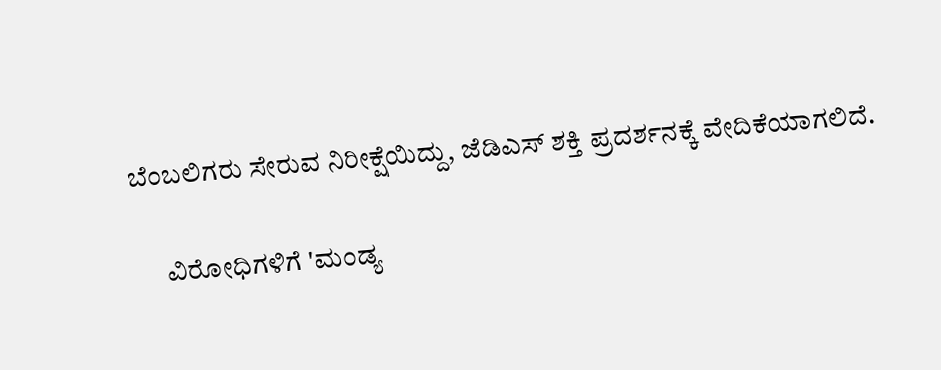ಬೆಂಬಲಿಗರು ಸೇರುವ ನಿರೀಕ್ಷೆಯಿದ್ದು, ಜೆಡಿಎಸ್ ಶಕ್ತಿ ಪ್ರದರ್ಶನಕ್ಕೆ ವೇದಿಕೆಯಾಗಲಿದೆ.

      ವಿರೋಧಿಗಳಿಗೆ 'ಮಂಡ್ಯ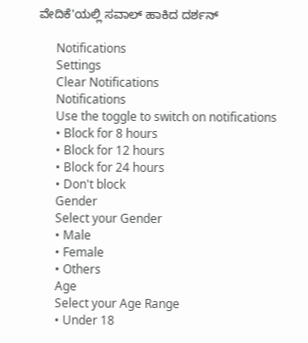ವೇದಿಕೆ'ಯಲ್ಲಿ ಸವಾಲ್ ಹಾಕಿದ ದರ್ಶನ್

      Notifications
      Settings
      Clear Notifications
      Notifications
      Use the toggle to switch on notifications
      • Block for 8 hours
      • Block for 12 hours
      • Block for 24 hours
      • Don't block
      Gender
      Select your Gender
      • Male
      • Female
      • Others
      Age
      Select your Age Range
      • Under 18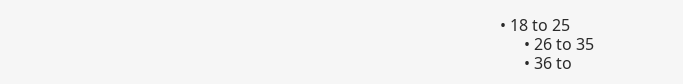• 18 to 25
      • 26 to 35
      • 36 to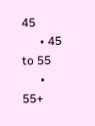45
      • 45 to 55
      • 55+